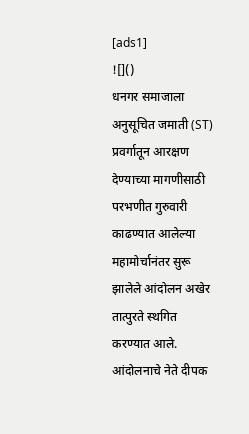[ads1]
![]()
धनगर समाजाला अनुसूचित जमाती (ST) प्रवर्गातून आरक्षण देण्याच्या मागणीसाठी परभणीत गुरुवारी काढण्यात आलेल्या महामोर्चानंतर सुरू झालेले आंदोलन अखेर तात्पुरते स्थगित करण्यात आले. आंदोलनाचे नेते दीपक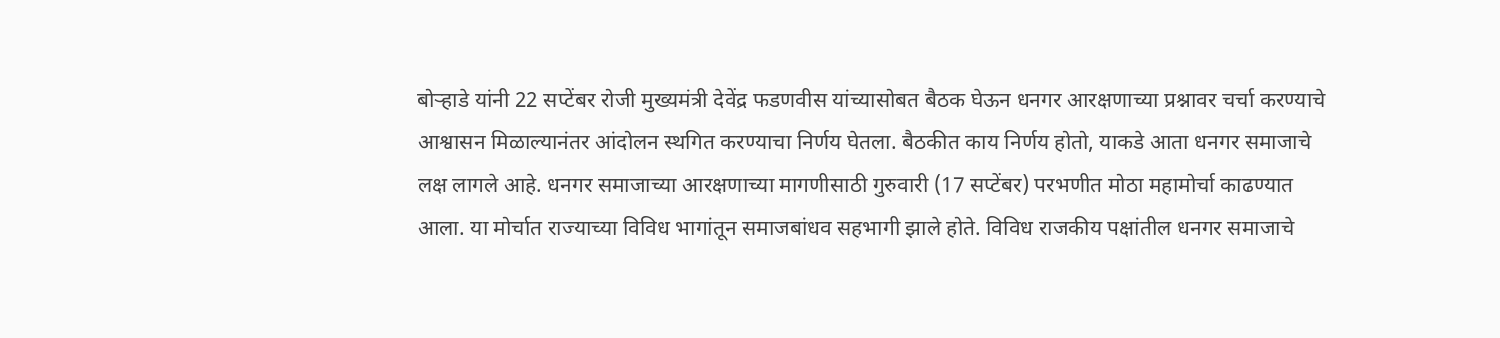बोऱ्हाडे यांनी 22 सप्टेंबर रोजी मुख्यमंत्री देवेंद्र फडणवीस यांच्यासोबत बैठक घेऊन धनगर आरक्षणाच्या प्रश्नावर चर्चा करण्याचे आश्वासन मिळाल्यानंतर आंदोलन स्थगित करण्याचा निर्णय घेतला. बैठकीत काय निर्णय होतो, याकडे आता धनगर समाजाचे लक्ष लागले आहे. धनगर समाजाच्या आरक्षणाच्या मागणीसाठी गुरुवारी (17 सप्टेंबर) परभणीत मोठा महामोर्चा काढण्यात आला. या मोर्चात राज्याच्या विविध भागांतून समाजबांधव सहभागी झाले होते. विविध राजकीय पक्षांतील धनगर समाजाचे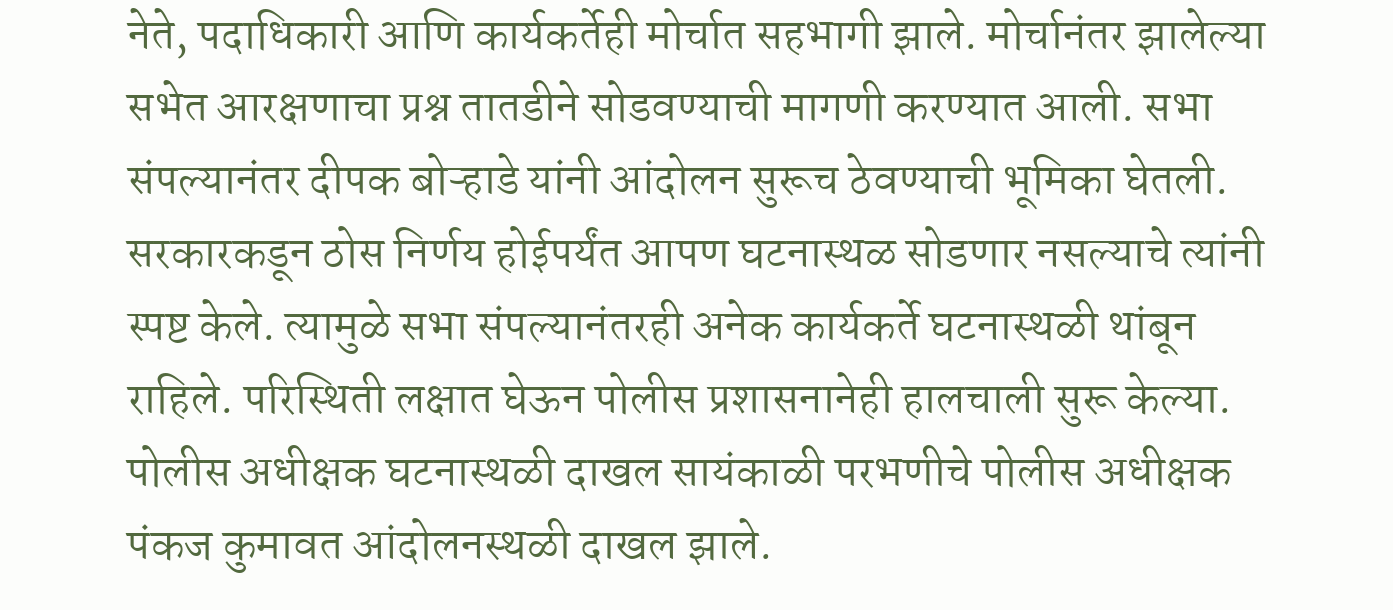नेते, पदाधिकारी आणि कार्यकर्तेही मोर्चात सहभागी झाले. मोर्चानंतर झालेल्या सभेत आरक्षणाचा प्रश्न तातडीने सोडवण्याची मागणी करण्यात आली. सभा संपल्यानंतर दीपक बोऱ्हाडे यांनी आंदोलन सुरूच ठेवण्याची भूमिका घेतली. सरकारकडून ठोस निर्णय होईपर्यंत आपण घटनास्थळ सोडणार नसल्याचे त्यांनी स्पष्ट केले. त्यामुळे सभा संपल्यानंतरही अनेक कार्यकर्ते घटनास्थळी थांबून राहिले. परिस्थिती लक्षात घेऊन पोलीस प्रशासनानेही हालचाली सुरू केल्या. पोलीस अधीक्षक घटनास्थळी दाखल सायंकाळी परभणीचे पोलीस अधीक्षक पंकज कुमावत आंदोलनस्थळी दाखल झाले.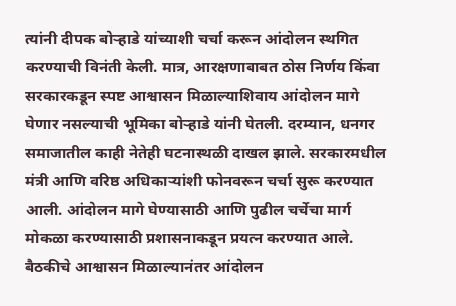त्यांनी दीपक बोऱ्हाडे यांच्याशी चर्चा करून आंदोलन स्थगित करण्याची विनंती केली. मात्र, आरक्षणाबाबत ठोस निर्णय किंवा सरकारकडून स्पष्ट आश्वासन मिळाल्याशिवाय आंदोलन मागे घेणार नसल्याची भूमिका बोऱ्हाडे यांनी घेतली. दरम्यान, धनगर समाजातील काही नेतेही घटनास्थळी दाखल झाले. सरकारमधील मंत्री आणि वरिष्ठ अधिकाऱ्यांशी फोनवरून चर्चा सुरू करण्यात आली. आंदोलन मागे घेण्यासाठी आणि पुढील चर्चेचा मार्ग मोकळा करण्यासाठी प्रशासनाकडून प्रयत्न करण्यात आले. बैठकीचे आश्वासन मिळाल्यानंतर आंदोलन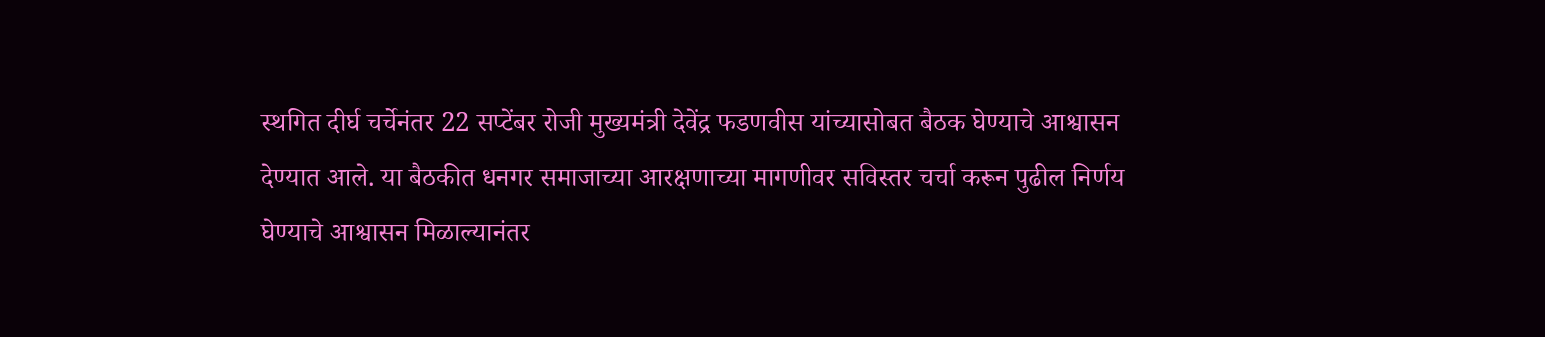स्थगित दीर्घ चर्चेनंतर 22 सप्टेंबर रोजी मुख्यमंत्री देवेंद्र फडणवीस यांच्यासोबत बैठक घेण्याचे आश्वासन देण्यात आले. या बैठकीत धनगर समाजाच्या आरक्षणाच्या मागणीवर सविस्तर चर्चा करून पुढील निर्णय घेण्याचे आश्वासन मिळाल्यानंतर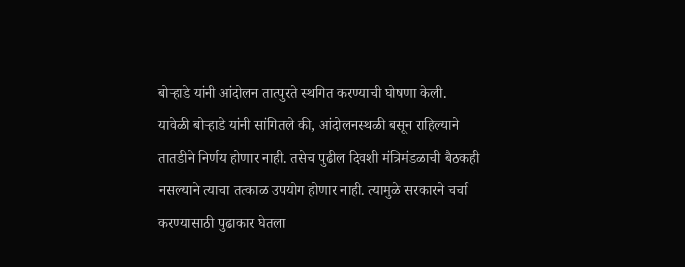बोऱ्हाडे यांनी आंदोलन तात्पुरते स्थगित करण्याची घोषणा केली. यावेळी बोऱ्हाडे यांनी सांगितले की, आंदोलनस्थळी बसून राहिल्याने तातडीने निर्णय होणार नाही. तसेच पुढील दिवशी मंत्रिमंडळाची बैठकही नसल्याने त्याचा तत्काळ उपयोग होणार नाही. त्यामुळे सरकारने चर्चा करण्यासाठी पुढाकार घेतला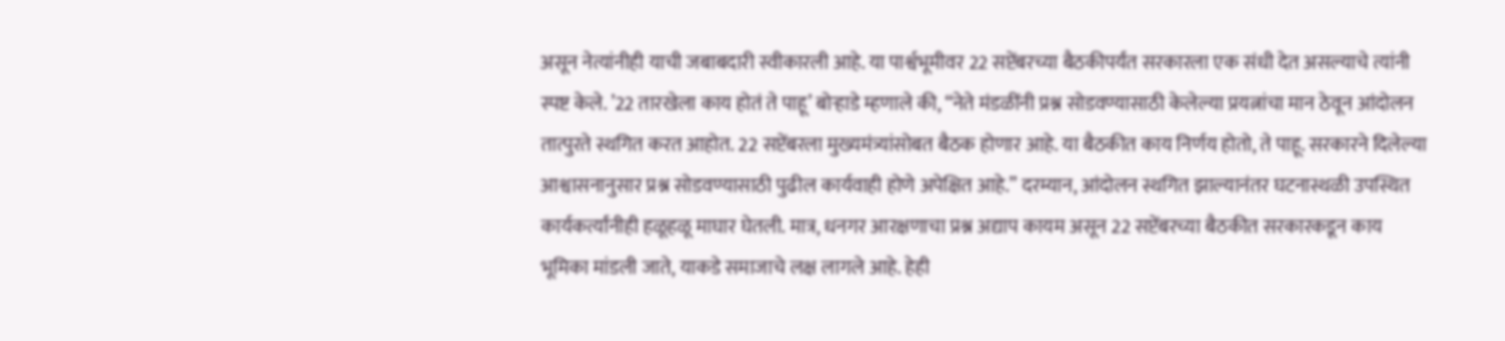असून नेत्यांनीही याची जबाबदारी स्वीकारली आहे. या पार्श्वभूमीवर 22 सप्टेंबरच्या बैठकीपर्यंत सरकारला एक संधी देत असल्याचे त्यांनी स्पष्ट केले. ’22 तारखेला काय होतं ते पाहू’ बोऱ्हाडे म्हणाले की, “नेते मंडळींनी प्रश्न सोडवण्यासाठी केलेल्या प्रयत्नांचा मान ठेवून आंदोलन तात्पुरते स्थगित करत आहोत. 22 सप्टेंबरला मुख्यमंत्र्यांसोबत बैठक होणार आहे. या बैठकीत काय निर्णय होतो, ते पाहू. सरकारने दिलेल्या आश्वासनानुसार प्रश्न सोडवण्यासाठी पुढील कार्यवाही होणे अपेक्षित आहे.” दरम्यान, आंदोलन स्थगित झाल्यानंतर घटनास्थळी उपस्थित कार्यकर्त्यांनीही हळूहळू माघार घेतली. मात्र, धनगर आरक्षणाचा प्रश्न अद्याप कायम असून 22 सप्टेंबरच्या बैठकीत सरकारकडून काय भूमिका मांडली जाते, याकडे समाजाचे लक्ष लागले आहे. हेही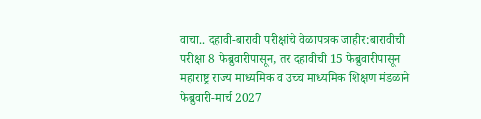वाचा.. दहावी-बारावी परीक्षांचे वेळापत्रक जाहीर:बारावीची परीक्षा 8 फेब्रुवारीपासून, तर दहावीची 15 फेब्रुवारीपासून महाराष्ट्र राज्य माध्यमिक व उच्च माध्यमिक शिक्षण मंडळाने फेब्रुवारी-मार्च 2027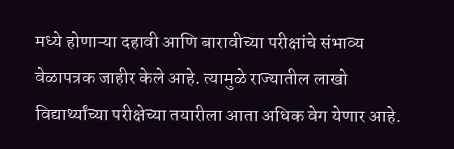मध्ये होणाऱ्या दहावी आणि बारावीच्या परीक्षांचे संभाव्य वेळापत्रक जाहीर केले आहे. त्यामुळे राज्यातील लाखो विद्यार्थ्यांच्या परीक्षेच्या तयारीला आता अधिक वेग येणार आहे.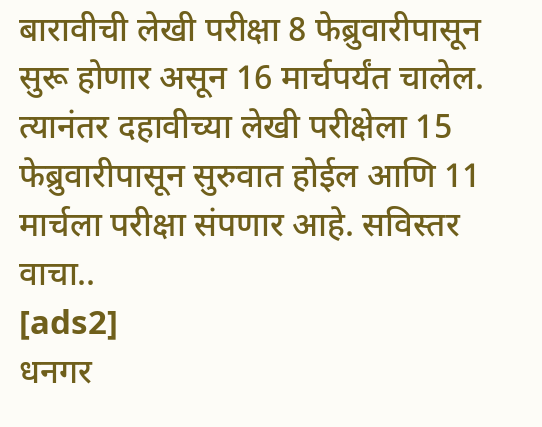बारावीची लेखी परीक्षा 8 फेब्रुवारीपासून सुरू होणार असून 16 मार्चपर्यंत चालेल. त्यानंतर दहावीच्या लेखी परीक्षेला 15 फेब्रुवारीपासून सुरुवात होईल आणि 11 मार्चला परीक्षा संपणार आहे. सविस्तर वाचा..
[ads2]
धनगर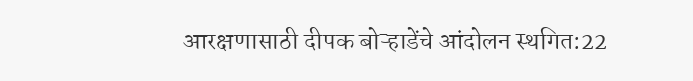आरक्षणासाठी दीपक बोऱ्हाडेंचे आंदोलन स्थगित:22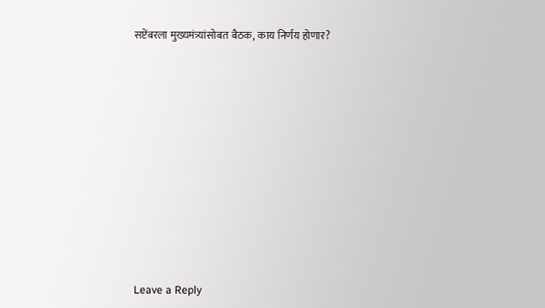सप्टेंबरला मुख्यमंत्र्यांसोबत बैठक, काय निर्णय होणार?
















Leave a Reply